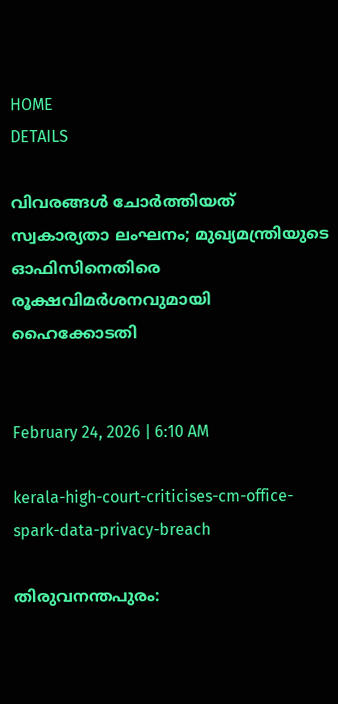HOME
DETAILS

വിവരങ്ങള്‍ ചോര്‍ത്തിയത് സ്വകാര്യതാ ലംഘനം; മുഖ്യമന്ത്രിയുടെ ഓഫിസിനെതിരെ രൂക്ഷവിമര്‍ശനവുമായി ഹൈക്കോടതി


February 24, 2026 | 6:10 AM

kerala-high-court-criticises-cm-office-spark-data-privacy-breach

തിരുവനന്തപുരം: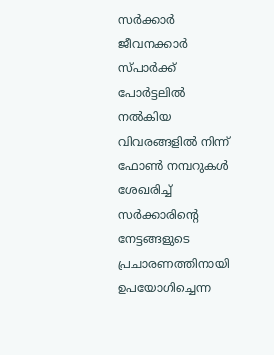സര്‍ക്കാര്‍ ജീവനക്കാര്‍ സ്പാര്‍ക്ക് പോര്‍ട്ടലില്‍ നല്‍കിയ വിവരങ്ങളില്‍ നിന്ന് ഫോണ്‍ നമ്പറുകള്‍ ശേഖരിച്ച് സര്‍ക്കാരിന്റെ നേട്ടങ്ങളുടെ പ്രചാരണത്തിനായി ഉപയോഗിച്ചെന്ന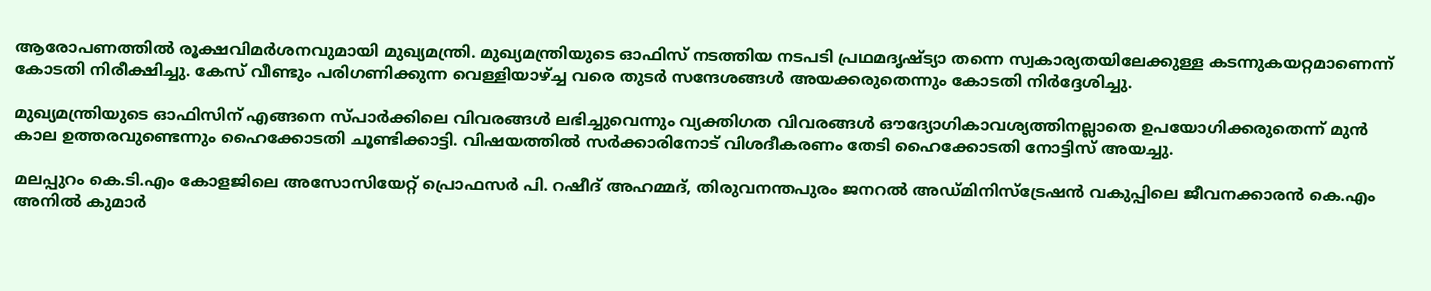ആരോപണത്തില്‍ രൂക്ഷവിമര്‍ശനവുമായി മുഖ്യമന്ത്രി. മുഖ്യമന്ത്രിയുടെ ഓഫിസ് നടത്തിയ നടപടി പ്രഥമദൃഷ്ട്യാ തന്നെ സ്വകാര്യതയിലേക്കുള്ള കടന്നുകയറ്റമാണെന്ന് കോടതി നിരീക്ഷിച്ചു. കേസ് വീണ്ടും പരിഗണിക്കുന്ന വെള്ളിയാഴ്ച്ച വരെ തുടര്‍ സന്ദേശങ്ങള്‍ അയക്കരുതെന്നും കോടതി നിര്‍ദ്ദേശിച്ചു.

മുഖ്യമന്ത്രിയുടെ ഓഫിസിന് എങ്ങനെ സ്പാര്‍ക്കിലെ വിവരങ്ങള്‍ ലഭിച്ചുവെന്നും വ്യക്തിഗത വിവരങ്ങള്‍ ഔദ്യോഗികാവശ്യത്തിനല്ലാതെ ഉപയോഗിക്കരുതെന്ന് മുന്‍ കാല ഉത്തരവുണ്ടെന്നും ഹൈക്കോടതി ചൂണ്ടിക്കാട്ടി. വിഷയത്തില്‍ സര്‍ക്കാരിനോട് വിശദീകരണം തേടി ഹൈക്കോടതി നോട്ടിസ് അയച്ചു.

മലപ്പുറം കെ.ടി.എം കോളജിലെ അസോസിയേറ്റ് പ്രൊഫസര്‍ പി. റഷീദ് അഹമ്മദ്, തിരുവനന്തപുരം ജനറല്‍ അഡ്മിനിസ്ട്രേഷന്‍ വകുപ്പിലെ ജീവനക്കാരന്‍ കെ.എം അനില്‍ കുമാര്‍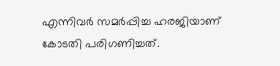എന്നിവര്‍ സമര്‍പ്പിച്ച ഹരജിയാണ് കോടതി പരിഗണിച്ചത്.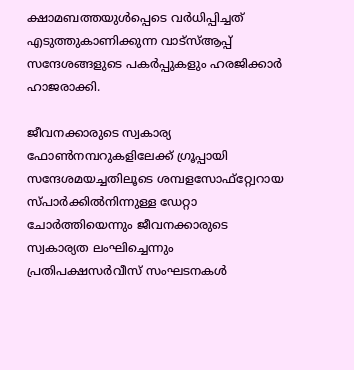ക്ഷാമബത്തയുള്‍പ്പെടെ വര്‍ധിപ്പിച്ചത് എടുത്തുകാണിക്കുന്ന വാട്‌സ്ആപ്പ് സന്ദേശങ്ങളുടെ പകര്‍പ്പുകളും ഹരജിക്കാര്‍ ഹാജരാക്കി.

ജീവനക്കാരുടെ സ്വകാര്യ ഫോണ്‍നമ്പറുകളിലേക്ക് ഗ്രൂപ്പായി സന്ദേശമയച്ചതിലൂടെ ശമ്പളസോഫ്റ്റ്വേറായ സ്പാര്‍ക്കില്‍നിന്നുള്ള ഡേറ്റാ ചോര്‍ത്തിയെന്നും ജീവനക്കാരുടെ സ്വകാര്യത ലംഘിച്ചെന്നും പ്രതിപക്ഷസര്‍വീസ് സംഘടനകള്‍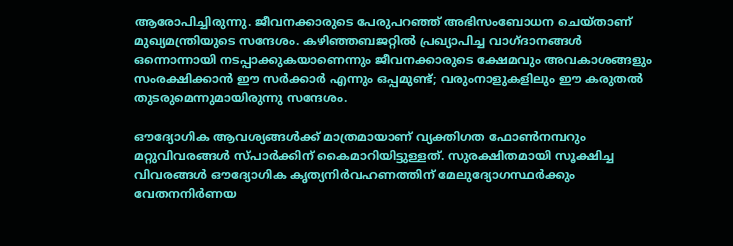ആരോപിച്ചിരുന്നു. ജീവനക്കാരുടെ പേരുപറഞ്ഞ് അഭിസംബോധന ചെയ്താണ് മുഖ്യമന്ത്രിയുടെ സന്ദേശം. കഴിഞ്ഞബജറ്റില്‍ പ്രഖ്യാപിച്ച വാഗ്ദാനങ്ങള്‍ ഒന്നൊന്നായി നടപ്പാക്കുകയാണെന്നും ജീവനക്കാരുടെ ക്ഷേമവും അവകാശങ്ങളും സംരക്ഷിക്കാന്‍ ഈ സര്‍ക്കാര്‍ എന്നും ഒപ്പമുണ്ട്; വരുംനാളുകളിലും ഈ കരുതല്‍ തുടരുമെന്നുമായിരുന്നു സന്ദേശം.

ഔദ്യോഗിക ആവശ്യങ്ങള്‍ക്ക് മാത്രമായാണ് വ്യക്തിഗത ഫോണ്‍നമ്പറും മറ്റുവിവരങ്ങള്‍ സ്പാര്‍ക്കിന് കൈമാറിയിട്ടുള്ളത്. സുരക്ഷിതമായി സൂക്ഷിച്ച വിവരങ്ങള്‍ ഔദ്യോഗിക കൃത്യനിര്‍വഹണത്തിന് മേലുദ്യോഗസ്ഥര്‍ക്കും വേതനനിര്‍ണയ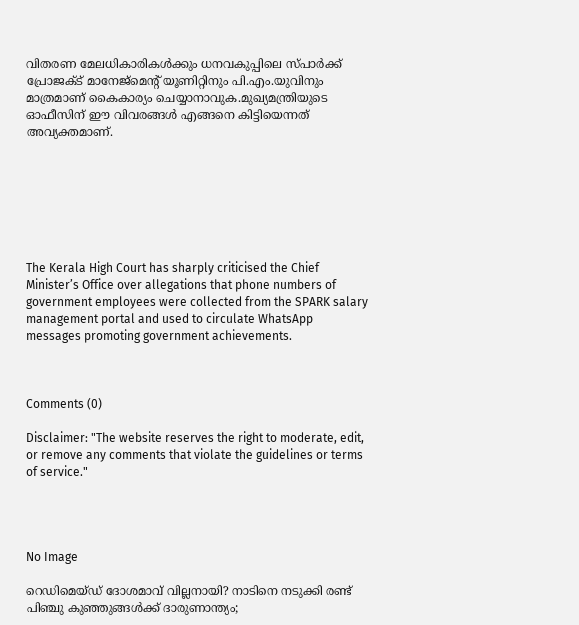വിതരണ മേലധികാരികള്‍ക്കും ധനവകുപ്പിലെ സ്പാര്‍ക്ക് പ്രോജക്ട് മാനേജ്മെന്റ് യൂണിറ്റിനും പി.എം.യുവിനും മാത്രമാണ് കൈകാര്യം ചെയ്യാനാവുക.മുഖ്യമന്ത്രിയുടെ ഓഫീസിന് ഈ വിവരങ്ങള്‍ എങ്ങനെ കിട്ടിയെന്നത് അവ്യക്തമാണ്.







The Kerala High Court has sharply criticised the Chief Minister’s Office over allegations that phone numbers of government employees were collected from the SPARK salary management portal and used to circulate WhatsApp messages promoting government achievements.



Comments (0)

Disclaimer: "The website reserves the right to moderate, edit, or remove any comments that violate the guidelines or terms of service."




No Image

റെഡിമെയ്ഡ് ദോശമാവ് വില്ലനായി? നാടിനെ നടുക്കി രണ്ട് പിഞ്ചു കുഞ്ഞുങ്ങൾക്ക് ദാരുണാന്ത്യം;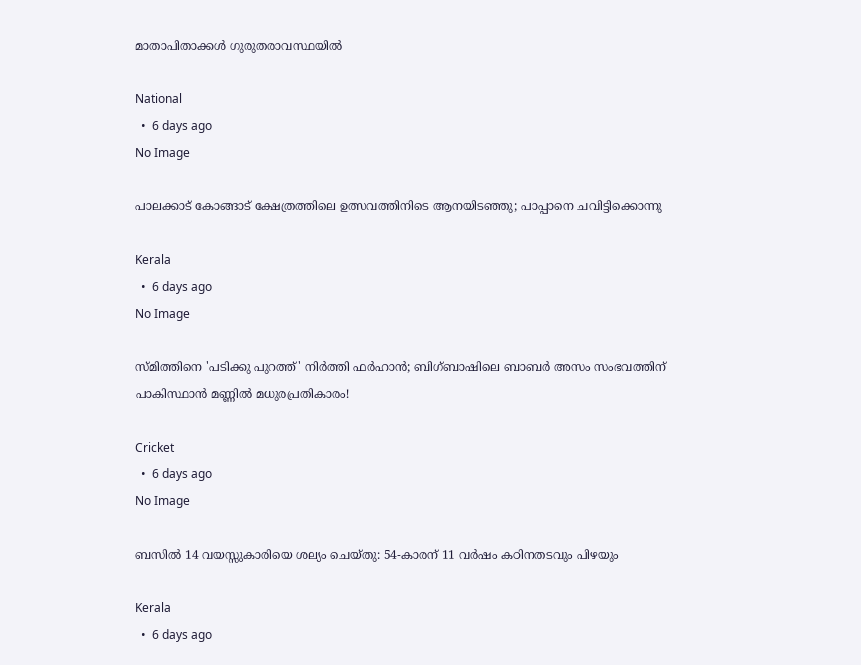മാതാപിതാക്കൾ ഗുരുതരാവസ്ഥയിൽ

National
  •  6 days ago
No Image

പാലക്കാട് കോങ്ങാട് ക്ഷേത്രത്തിലെ ഉത്സവത്തിനിടെ ആനയിടഞ്ഞു; പാപ്പാനെ ചവിട്ടിക്കൊന്നു

Kerala
  •  6 days ago
No Image

സ്മിത്തിനെ 'പടിക്കു പുറത്ത്' നിർത്തി ഫർഹാൻ; ബിഗ്ബാഷിലെ ബാബർ അസം സംഭവത്തിന് പാകിസ്ഥാൻ മണ്ണിൽ മധുരപ്രതികാരം!

Cricket
  •  6 days ago
No Image

ബസില്‍ 14 വയസ്സുകാരിയെ ശല്യം ചെയ്തു: 54-കാരന് 11 വർഷം കഠിനതടവും പിഴയും

Kerala
  •  6 days ago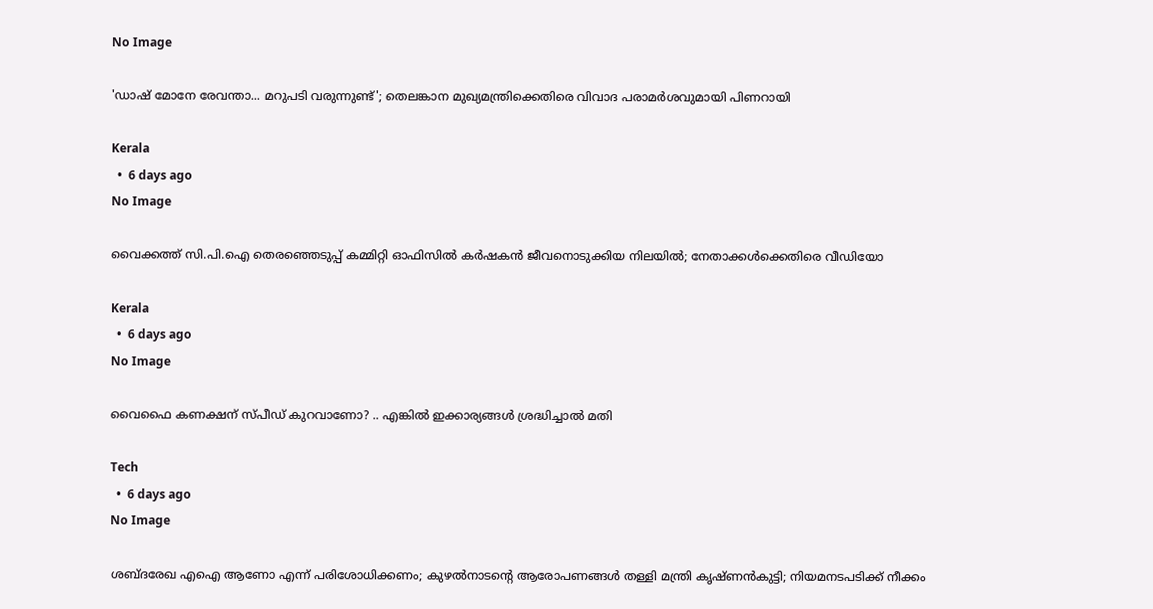No Image

'ഡാഷ് മോനേ രേവന്താ... മറുപടി വരുന്നുണ്ട്'; തെലങ്കാന മുഖ്യമന്ത്രിക്കെതിരെ വിവാദ പരാമര്‍ശവുമായി പിണറായി

Kerala
  •  6 days ago
No Image

വൈക്കത്ത് സി.പി.ഐ തെരഞ്ഞെടുപ്പ് കമ്മിറ്റി ഓഫിസില്‍ കര്‍ഷകന്‍ ജീവനൊടുക്കിയ നിലയില്‍; നേതാക്കള്‍ക്കെതിരെ വീഡിയോ

Kerala
  •  6 days ago
No Image

വൈഫൈ കണക്ഷന് സ്പീഡ് കുറവാണോ? .. എങ്കില്‍ ഇക്കാര്യങ്ങള്‍ ശ്രദ്ധിച്ചാല്‍ മതി

Tech
  •  6 days ago
No Image

ശബ്ദരേഖ എഐ ആണോ എന്ന് പരിശോധിക്കണം; കുഴൽനാടന്റെ ആരോപണങ്ങൾ തള്ളി മന്ത്രി കൃഷ്ണൻകുട്ടി; നിയമനടപടിക്ക് നീക്കം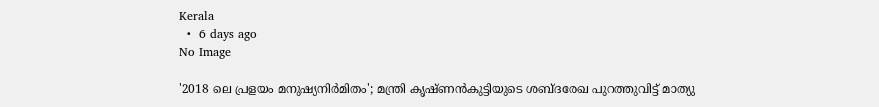Kerala
  •  6 days ago
No Image

'2018 ലെ പ്രളയം മനുഷ്യനിര്‍മിതം'; മന്ത്രി കൃഷ്ണന്‍കുട്ടിയുടെ ശബ്ദരേഖ പുറത്തുവിട്ട് മാത്യു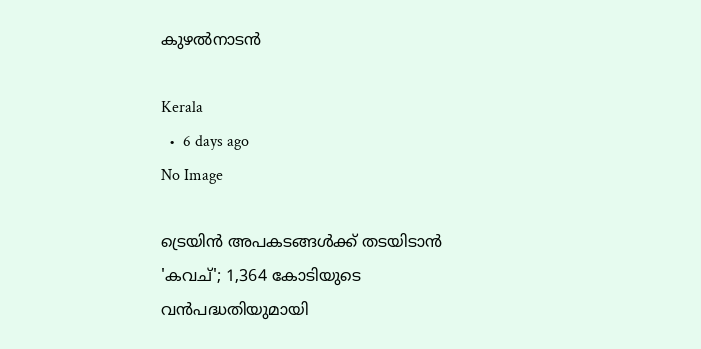കുഴല്‍നാടന്‍

Kerala
  •  6 days ago
No Image

ട്രെയിന്‍ അപകടങ്ങള്‍ക്ക് തടയിടാന്‍ 'കവച്'; 1,364 കോടിയുടെ വന്‍പദ്ധതിയുമായി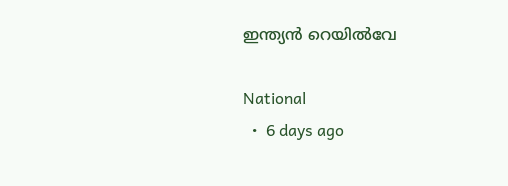ഇന്ത്യന്‍ റെയില്‍വേ

National
  •  6 days ago